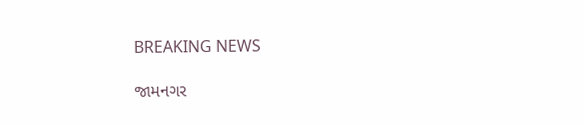BREAKING NEWS

જામનગર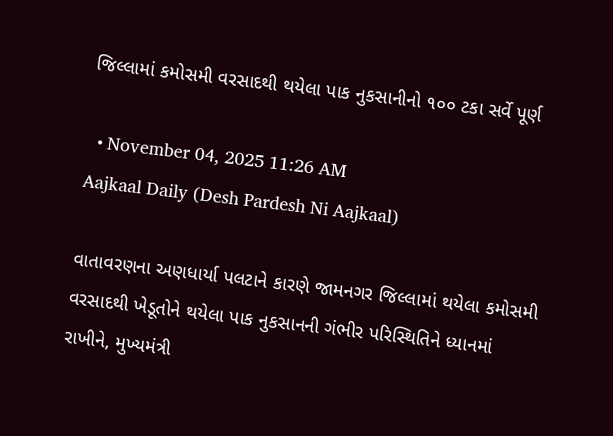જિલ્લામાં કમોસમી વરસાદથી થયેલા પાક નુકસાનીનો ૧૦૦ ટકા સર્વે પૂર્ણ

  • November 04, 2025 11:26 AM
Aajkaal Daily (Desh Pardesh Ni Aajkaal)

વાતાવરણના અણધાર્યા પલટાને કારણે જામનગર જિલ્લામાં થયેલા કમોસમી વરસાદથી ખેડૂતોને થયેલા પાક નુકસાનની ગંભીર પરિસ્થિતિને ધ્યાનમાં રાખીને, મુખ્યમંત્રી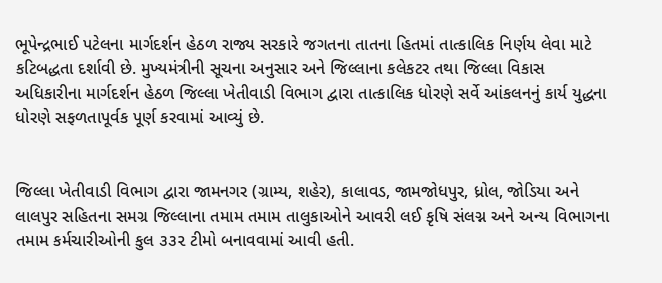ભૂપેન્દ્રભાઈ પટેલના માર્ગદર્શન હેઠળ રાજ્ય સરકારે જગતના તાતના હિતમાં તાત્કાલિક નિર્ણય લેવા માટે કટિબદ્ધતા દર્શાવી છે. મુખ્યમંત્રીની સૂચના અનુસાર અને જિલ્લાના કલેકટર તથા જિલ્લા વિકાસ અધિકારીના માર્ગદર્શન હેઠળ જિલ્લા ખેતીવાડી વિભાગ દ્વારા તાત્કાલિક ધોરણે સર્વે આંકલનનું કાર્ય યુદ્ધના ધોરણે સફળતાપૂર્વક પૂર્ણ કરવામાં આવ્યું છે.


જિલ્લા ખેતીવાડી વિભાગ દ્વારા જામનગર (ગ્રામ્ય, શહેર), કાલાવડ, જામજોધપુર, ધ્રોલ, જોડિયા અને લાલપુર સહિતના સમગ્ર જિલ્લાના તમામ તમામ તાલુકાઓને આવરી લઈ કૃષિ સંલગ્ન અને અન્ય વિભાગના તમામ કર્મચારીઓની કુલ ૩૩૨ ટીમો બનાવવામાં આવી હતી.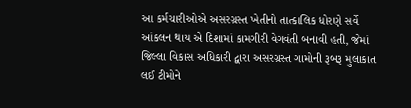આ કર્મચારીઓએ અસરગ્રસ્ત ખેતીનો તાત્કાલિક ધોરણે સર્વે આંકલન થાય એ દિશામાં કામગીરી વેગવંતી બનાવી હતી, જેમાં જિલ્લા વિકાસ અધિકારી દ્વારા અસરગ્રસ્ત ગામોની રૂબરૂ મુલાકાત લઈ ટીમોને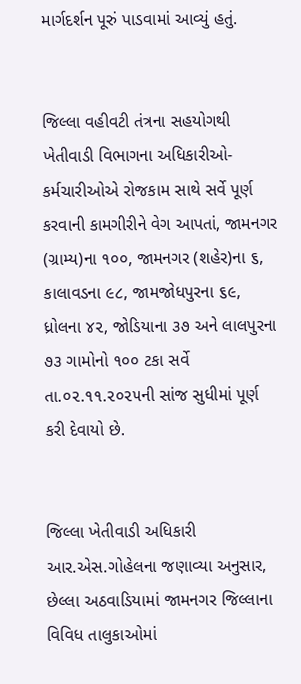માર્ગદર્શન પૂરું પાડવામાં આવ્યું હતું.


જિલ્લા વહીવટી તંત્રના સહયોગથી ખેતીવાડી વિભાગના અધિકારીઓ-કર્મચારીઓએ રોજકામ સાથે સર્વે પૂર્ણ કરવાની કામગીરીને વેગ આપતાં, જામનગર (ગ્રામ્ય)ના ૧૦૦, જામનગર (શહેર)ના ૬, કાલાવડના ૯૮, જામજોધપુરના ૬૯, ધ્રોલના ૪૨, જોડિયાના ૩૭ અને લાલપુરના ૭૩ ગામોનો ૧૦૦ ટકા સર્વે તા.૦૨.૧૧.૨૦૨૫ની સાંજ સુધીમાં પૂર્ણ કરી દેવાયો છે.


જિલ્લા ખેતીવાડી અધિકારી આર.એસ.ગોહેલના જણાવ્યા અનુસાર, છેલ્લા અઠવાડિયામાં જામનગર જિલ્લાના વિવિધ તાલુકાઓમાં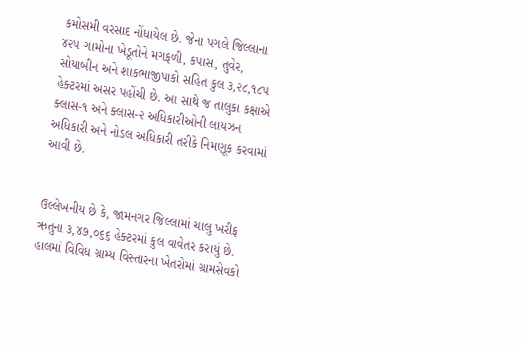કમોસમી વરસાદ નોંધાયેલ છે. જેના પગલે જિલ્લાના ૪૨૫ ગામોના ખેડૂતોને મગફળી, કપાસ, તુવેર, સોયાબીન અને શાકભાજીપાકો સહિત કુલ ૩,૨૮,૧૮૫ હેક્ટરમાં અસર પહોંચી છે. આ સાથે જ તાલુકા કક્ષાએ ક્લાસ-૧ અને ક્લાસ-૨ અધિકારીઓની લાયઝન અધિકારી અને નોડલ અધિકારી તરીકે નિમણૂક કરવામાં આવી છે.


ઉલ્લેખનીય છે કે, જામનગર જિલ્લામાં ચાલુ ખરીફ ઋતુના ૩,૪૭,૦૬૬ હેક્ટરમાં કુલ વાવેતર કરાયું છે. હાલમાં વિવિધ ગ્રામ્ય વિસ્તારના ખેતરોમાં ગ્રામસેવકો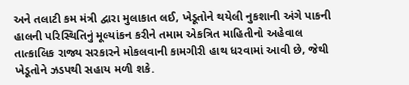અને તલાટી કમ મંત્રી દ્વારા મુલાકાત લઈ, ખેડૂતોને થયેલી નુકશાની અંગે પાકની હાલની પરિસ્થિતિનું મૂલ્યાંકન કરીને તમામ એકત્રિત માહિતીનો અહેવાલ તાત્કાલિક રાજ્ય સરકારને મોકલવાની કામગીરી હાથ ધરવામાં આવી છે, જેથી ખેડૂતોને ઝડપથી સહાય મળી શકે.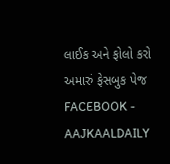લાઈક અને ફોલો કરો અમારું ફેસબુક પેજ FACEBOOK - AAJKAALDAILY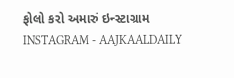ફોલો કરો અમારું ઇન્સ્ટાગ્રામ INSTAGRAM - AAJKAALDAILY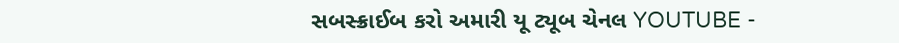સબસ્ક્રાઈબ કરો અમારી યૂ ટ્યૂબ ચેનલ YOUTUBE -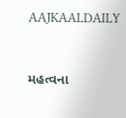AAJKAALDAILY


મહત્વના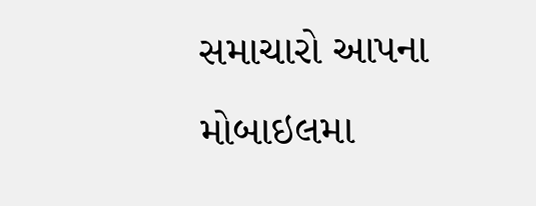સમાચારો આપના મોબાઇલમા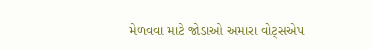મેળવવા માટે જોડાઓ અમારા વોટ્સએપ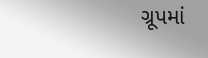ગ્રૂપમાં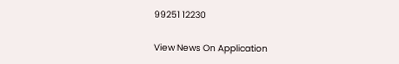99251 12230

View News On Application